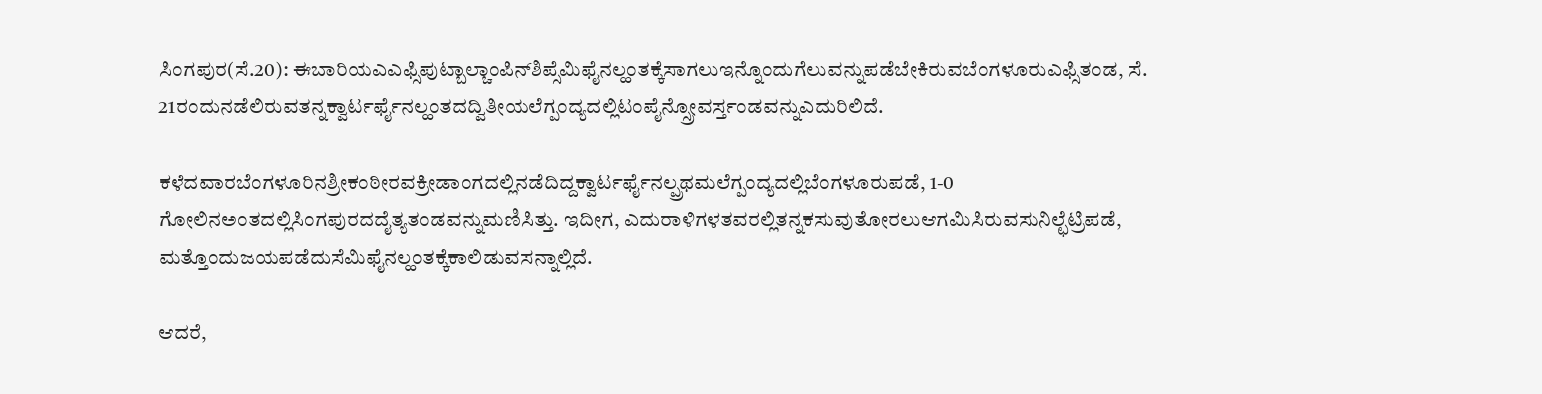ಸಿಂಗಪುರ(ಸೆ.20): ಈಬಾರಿಯಎಎಫ್ಸಿಪುಟ್ಬಾಲ್ಚಾಂಪಿನ್‌ಶಿಪ್ಸೆಮಿಫೈನಲ್ಹಂತಕ್ಕೆಸಾಗಲುಇನ್ನೊಂದುಗೆಲುವನ್ನುಪಡೆಬೇಕಿರುವಬೆಂಗಳೂರುಎಫ್ಸಿತಂಡ, ಸೆ. 21ರಂದುನಡೆಲಿರುವತನ್ನಕ್ವಾರ್ಟರ್ಫೈನಲ್ಹಂತದದ್ವಿತೀಯಲೆಗ್ಪಂದ್ಯದಲ್ಲಿಟಂಪೈನ್ಸ್ರೋವರ್ಸ್ತಂಡವನ್ನುಎದುರಿಲಿದೆ.

ಕಳೆದವಾರಬೆಂಗಳೂರಿನಶ್ರೀಕಂಠೀರವಕ್ರೀಡಾಂಗದಲ್ಲಿನಡೆದಿದ್ದಕ್ವಾರ್ಟರ್ಫೈನಲ್ಪ್ರಥಮಲೆಗ್ಪಂದ್ಯದಲ್ಲಿಬೆಂಗಳೂರುಪಡೆ, 1-0 ಗೋಲಿನಅಂತದಲ್ಲಿಸಿಂಗಪುರದದೈತ್ಯತಂಡವನ್ನುಮಣಿಸಿತ್ತು. ಇದೀಗ, ಎದುರಾಳಿಗಳತವರಲ್ಲಿತನ್ನಕಸುವುತೋರಲುಆಗಮಿಸಿರುವಸುನಿಲ್ಛೆಟ್ರಿಪಡೆ, ಮತ್ತೊಂದುಜಯಪಡೆದುಸೆಮಿಫೈನಲ್ಹಂತಕ್ಕೆಕಾಲಿಡುವಸನ್ನಾಲ್ಲಿದೆ.

ಆದರೆ,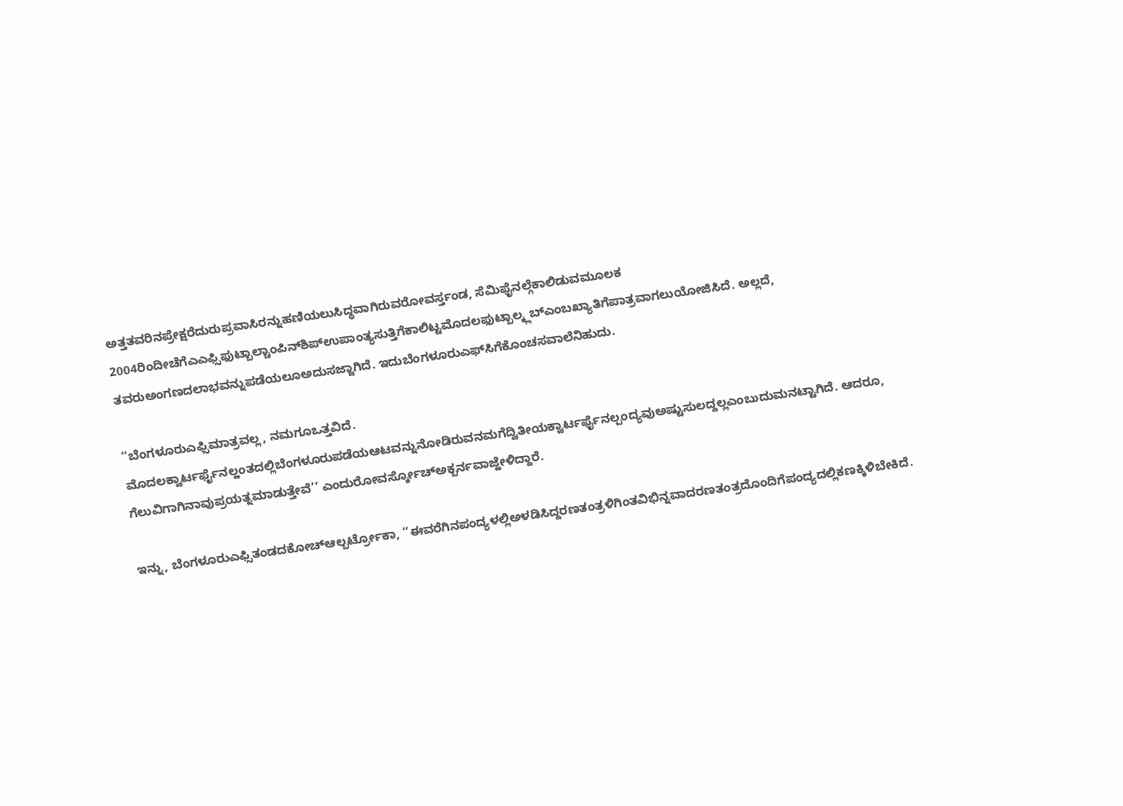ಅತ್ತತವರಿನಪ್ರೇಕ್ಷರೆದುರುಪ್ರವಾಸಿರನ್ನುಹಣಿಯಲುಸಿದ್ಧವಾಗಿರುವರೋವರ್ಸ್ತಂಡ, ಸೆಮಿಫೈನಲ್ಗೆಕಾಲಿಡುವಮೂಲಕ 2004ರಿಂದೀಚೆಗೆಎಎಫ್ಸಿಫುಟ್ಬಾಲ್ಚಾಂಪಿನ್‌ಶಿಪ್ಉಪಾಂತ್ಯಸುತ್ತಿಗೆಕಾಲಿಟ್ಟಮೊದಲಫುಟ್ಬಾಲ್ಕ್ಲಬ್ಎಂಬಖ್ಯಾತಿಗೆಪಾತ್ರವಾಗಲುಯೋಜಿಸಿದೆ. ಅಲ್ಲದೆ, ತವರುಅಂಗಣದಲಾಭವನ್ನುಪಡೆಯಲೂಅದುಸಜ್ಜಾಗಿದೆ. ಇದುಬೆಂಗಳೂರುಎಫ್‌ಸಿಗೆಕೊಂಚಸವಾಲೆನಿಹುದು.

‘‘ಬೆಂಗಳೂರುಎಫ್ಸಿಮಾತ್ರವಲ್ಲ, ನಮಗೂಒತ್ತವಿದೆ. ಮೊದಲಕ್ವಾರ್ಟರ್ಫೈನಲ್ಹಂತದಲ್ಲಿಬೆಂಗಳೂರುಪಡೆಯಆಟವನ್ನುನೋಡಿರುವನಮಗೆದ್ವಿತೀಯಕ್ವಾರ್ಟರ್ಫೈನಲ್ಪಂದ್ಯವುಅಷ್ಟುಸುಲದ್ದಲ್ಲಎಂಬುದುಮನಟ್ಟಾಗಿದೆ. ಆದರೂ, ಗೆಲುವಿಗಾಗಿನಾವುಪ್ರಯತ್ನಮಾಡುತ್ತೇವೆ’’ ಎಂದುರೋವರ್ಸ್ಕೋಚ್ಅಕ್ಬರ್ನವಾಜ್ಹೇಳಿದ್ದಾರೆ.

ಇನ್ನು, ಬೆಂಗಳೂರುಎಫ್ಸಿತಂಡದಕೋಚ್ಆಲ್ಬರ್ಟ್ರೋಕಾ, ‘‘ಈವರೆಗಿನಪಂದ್ಯಳಲ್ಲಿಅಳಡಿಸಿದ್ದರಣತಂತ್ರಳಿಗಿಂತವಿಭಿನ್ನವಾದರಣತಂತ್ರದೊಂದಿಗೆಪಂದ್ಯದಲ್ಲಿಕಣಕ್ಕಿಳಿಬೇಕಿದೆ.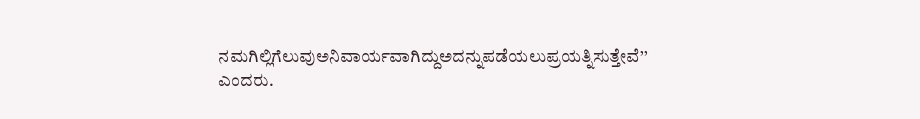ನಮಗಿಲ್ಲಿಗೆಲುವುಅನಿವಾರ್ಯವಾಗಿದ್ದುಅದನ್ನುಪಡೆಯಲುಪ್ರಯತ್ನಿಸುತ್ತೇವೆ’’ ಎಂದರು.